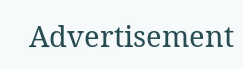Advertisement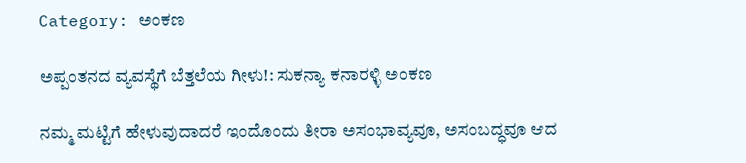Category: ಅಂಕಣ

ಅಪ್ಪಂತನದ ವ್ಯವಸ್ಥೆಗೆ ಬೆತ್ತಲೆಯ ಗೀಳು!: ಸುಕನ್ಯಾ ಕನಾರಳ್ಳಿ ಅಂಕಣ

ನಮ್ಮ ಮಟ್ಟಿಗೆ ಹೇಳುವುದಾದರೆ ಇಂದೊಂದು ತೀರಾ ಅಸಂಭಾವ್ಯವೂ, ಅಸಂಬದ್ಧವೂ ಆದ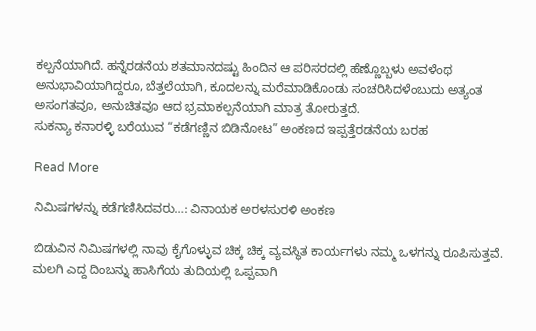ಕಲ್ಪನೆಯಾಗಿದೆ. ಹನ್ನೆರಡನೆಯ ಶತಮಾನದಷ್ಟು ಹಿಂದಿನ ಆ ಪರಿಸರದಲ್ಲಿ ಹೆಣ್ಣೊಬ್ಬಳು ಅವಳೆಂಥ ಅನುಭಾವಿಯಾಗಿದ್ದರೂ, ಬೆತ್ತಲೆಯಾಗಿ, ಕೂದಲನ್ನು ಮರೆಮಾಡಿಕೊಂಡು ಸಂಚರಿಸಿದಳೆಂಬುದು ಅತ್ಯಂತ ಅಸಂಗತವೂ, ಅನುಚಿತವೂ ಆದ ಭ್ರಮಾಕಲ್ಪನೆಯಾಗಿ ಮಾತ್ರ ತೋರುತ್ತದೆ.
ಸುಕನ್ಯಾ ಕನಾರಳ್ಳಿ ಬರೆಯುವ “ಕಡೆಗಣ್ಣಿನ ಬಿಡಿನೋಟ” ಅಂಕಣದ ಇಪ್ಪತ್ತೆರಡನೆಯ ಬರಹ

Read More

ನಿಮಿಷಗಳನ್ನು ಕಡೆಗಣಿಸಿದವರು…: ವಿನಾಯಕ ಅರಳಸುರಳಿ ಅಂಕಣ

ಬಿಡುವಿನ ನಿಮಿಷಗಳಲ್ಲಿ ನಾವು ಕೈಗೊಳ್ಳುವ ಚಿಕ್ಕ ಚಿಕ್ಕ ವ್ಯವಸ್ಥಿತ ಕಾರ್ಯಗಳು ನಮ್ಮ ಒಳಗನ್ನು ರೂಪಿಸುತ್ತವೆ. ಮಲಗಿ ಎದ್ದ ದಿಂಬನ್ನು ಹಾಸಿಗೆಯ ತುದಿಯಲ್ಲಿ ಒಪ್ಪವಾಗಿ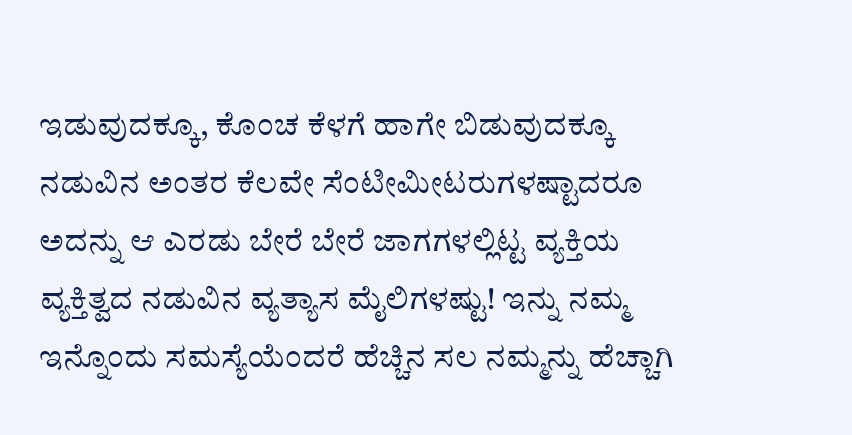ಇಡುವುದಕ್ಕೂ, ಕೊಂಚ ಕೆಳಗೆ ಹಾಗೇ ಬಿಡುವುದಕ್ಕೂ ನಡುವಿನ ಅಂತರ ಕೆಲವೇ ಸೆಂಟೀಮೀಟರುಗಳಷ್ಟಾದರೂ ಅದನ್ನು ಆ ಎರಡು ಬೇರೆ ಬೇರೆ ಜಾಗಗಳಲ್ಲಿಟ್ಟ ವ್ಯಕ್ತಿಯ ವ್ಯಕ್ತಿತ್ವದ ನಡುವಿನ ವ್ಯತ್ಯಾಸ ಮೈಲಿಗಳಷ್ಟು! ಇನ್ನು ನಮ್ಮ ಇನ್ನೊಂದು ಸಮಸ್ಯೆಯೆಂದರೆ ಹೆಚ್ಚಿನ ಸಲ ನಮ್ಮನ್ನು ಹೆಚ್ಚಾಗಿ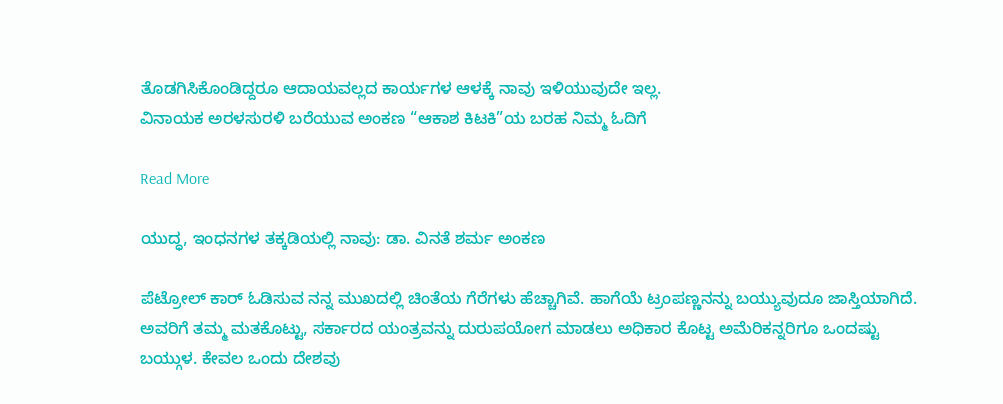ತೊಡಗಿಸಿಕೊಂಡಿದ್ದರೂ ಆದಾಯವಲ್ಲದ ಕಾರ್ಯಗಳ ಆಳಕ್ಕೆ ನಾವು ಇಳಿಯುವುದೇ ಇಲ್ಲ‌.
ವಿನಾಯಕ ಅರಳಸುರಳಿ ಬರೆಯುವ ಅಂಕಣ “ಆಕಾಶ ಕಿಟಕಿ”ಯ ಬರಹ ನಿಮ್ಮ ಓದಿಗೆ

Read More

ಯುದ್ಧ, ಇಂಧನಗಳ ತಕ್ಕಡಿಯಲ್ಲಿ ನಾವು: ಡಾ. ವಿನತೆ ಶರ್ಮ ಅಂಕಣ

ಪೆಟ್ರೋಲ್ ಕಾರ್ ಓಡಿಸುವ ನನ್ನ ಮುಖದಲ್ಲಿ ಚಿಂತೆಯ ಗೆರೆಗಳು ಹೆಚ್ಚಾಗಿವೆ. ಹಾಗೆಯೆ ಟ್ರಂಪಣ್ಣನನ್ನು ಬಯ್ಯುವುದೂ ಜಾಸ್ತಿಯಾಗಿದೆ. ಅವರಿಗೆ ತಮ್ಮ ಮತಕೊಟ್ಟು, ಸರ್ಕಾರದ ಯಂತ್ರವನ್ನು ದುರುಪಯೋಗ ಮಾಡಲು ಅಧಿಕಾರ ಕೊಟ್ಟ ಅಮೆರಿಕನ್ನರಿಗೂ ಒಂದಷ್ಟು ಬಯ್ಗುಳ. ಕೇವಲ ಒಂದು ದೇಶವು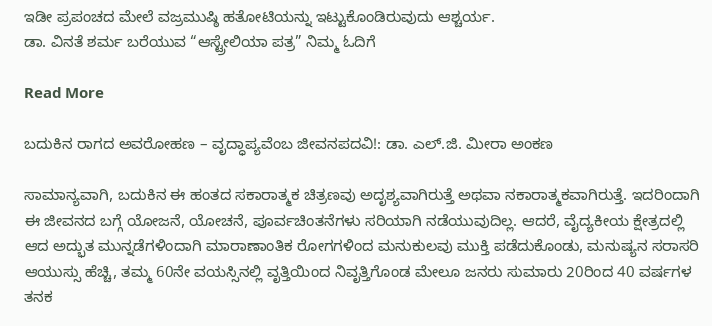ಇಡೀ ಪ್ರಪಂಚದ ಮೇಲೆ ವಜ್ರಮುಷ್ಠಿ ಹತೋಟಿಯನ್ನು ಇಟ್ಟುಕೊಂಡಿರುವುದು ಆಶ್ಚರ್ಯ.
ಡಾ. ವಿನತೆ ಶರ್ಮ ಬರೆಯುವ “ಆಸ್ಟ್ರೇಲಿಯಾ ಪತ್ರ” ನಿಮ್ಮ ಓದಿಗೆ

Read More

ಬದುಕಿನ ರಾಗದ ಅವರೋಹಣ – ವೃದ್ಧಾಪ್ಯವೆಂಬ ಜೀವನಪದವಿ!: ಡಾ. ಎಲ್.ಜಿ. ಮೀರಾ ಅಂಕಣ

ಸಾಮಾನ್ಯವಾಗಿ, ಬದುಕಿನ ಈ ಹಂತದ ಸಕಾರಾತ್ಮಕ ಚಿತ್ರಣವು ಅದೃಶ್ಯವಾಗಿರುತ್ತೆ ಅಥವಾ ನಕಾರಾತ್ಮಕವಾಗಿರುತ್ತೆ. ಇದರಿಂದಾಗಿ ಈ ಜೀವನದ ಬಗ್ಗೆ ಯೋಜನೆ, ಯೋಚನೆ, ಪೂರ್ವಚಿಂತನೆಗಳು ಸರಿಯಾಗಿ ನಡೆಯುವುದಿಲ್ಲ. ಆದರೆ, ವೈದ್ಯಕೀಯ ಕ್ಷೇತ್ರದಲ್ಲಿ ಆದ ಅದ್ಭುತ ಮುನ್ನಡೆಗಳಿಂದಾಗಿ ಮಾರಾಣಾಂತಿಕ ರೋಗಗಳಿಂದ ಮನುಕುಲವು ಮುಕ್ತಿ ಪಡೆದುಕೊಂಡು, ಮನುಷ್ಯನ ಸರಾಸರಿ ಆಯುಸ್ಸು ಹೆಚ್ಚಿ, ತಮ್ಮ 60ನೇ ವಯಸ್ಸಿನಲ್ಲಿ ವೃತ್ತಿಯಿಂದ ನಿವೃತ್ತಿಗೊಂಡ ಮೇಲೂ ಜನರು ಸುಮಾರು 20ರಿಂದ 40 ವರ್ಷಗಳ ತನಕ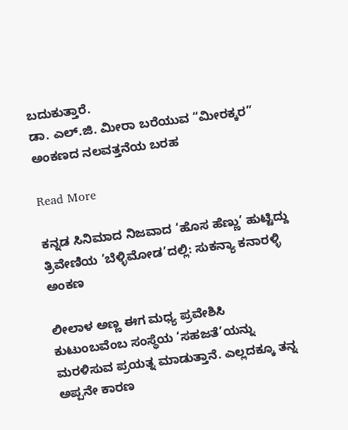ಬದುಕುತ್ತಾರೆ.
ಡಾ. ಎಲ್.ಜಿ. ಮೀರಾ ಬರೆಯುವ “ಮೀರಕ್ಕರ” ಅಂಕಣದ ನಲವತ್ತನೆಯ ಬರಹ

Read More

ಕನ್ನಡ ಸಿನಿಮಾದ ನಿಜವಾದ ‘ಹೊಸ ಹೆಣ್ಣು’ ಹುಟ್ಟಿದ್ದು ತ್ರಿವೇಣಿಯ ‘ಬೆಳ್ಳಿಮೋಡ’ದಲ್ಲಿ: ಸುಕನ್ಯಾ ಕನಾರಳ್ಳಿ ಅಂಕಣ

ಲೀಲಾಳ ಅಣ್ಣ ಈಗ ಮಧ್ಯ ಪ್ರವೇಶಿಸಿ ಕುಟುಂಬವೆಂಬ ಸಂಸ್ಥೆಯ ‘ಸಹಜತೆ’ಯನ್ನು ಮರಳಿಸುವ ಪ್ರಯತ್ನ ಮಾಡುತ್ತಾನೆ. ಎಲ್ಲದಕ್ಕೂ ತನ್ನ ಅಪ್ಪನೇ ಕಾರಣ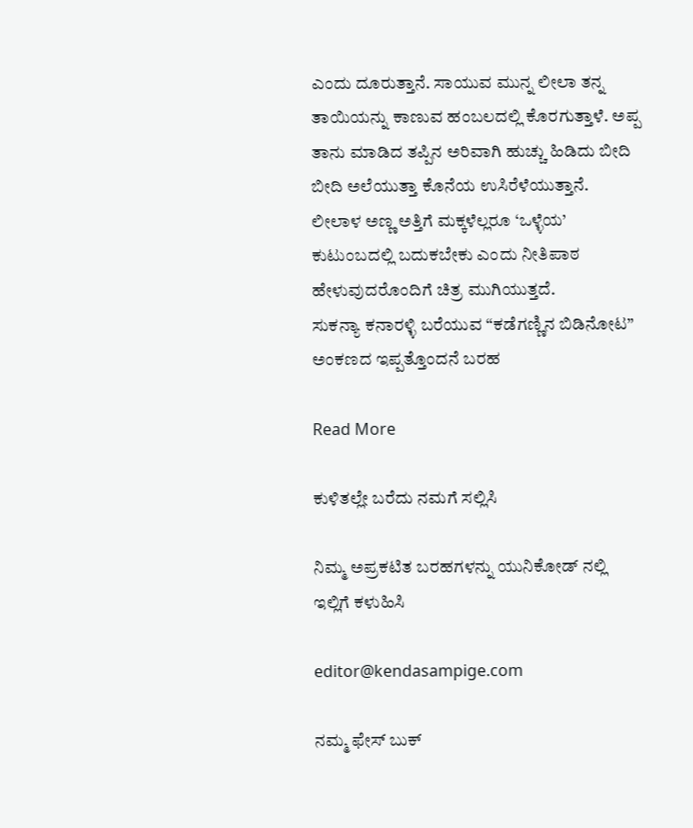ಎಂದು ದೂರುತ್ತಾನೆ. ಸಾಯುವ ಮುನ್ನ ಲೀಲಾ ತನ್ನ ತಾಯಿಯನ್ನು ಕಾಣುವ ಹಂಬಲದಲ್ಲಿ ಕೊರಗುತ್ತಾಳೆ. ಅಪ್ಪ ತಾನು ಮಾಡಿದ ತಪ್ಪಿನ ಅರಿವಾಗಿ ಹುಚ್ಚು ಹಿಡಿದು ಬೀದಿ ಬೀದಿ ಅಲೆಯುತ್ತಾ ಕೊನೆಯ ಉಸಿರೆಳೆಯುತ್ತಾನೆ. ಲೀಲಾಳ ಅಣ್ಣ ಅತ್ತಿಗೆ ಮಕ್ಕಳೆಲ್ಲರೂ ‘ಒಳ್ಳೆಯ’ ಕುಟುಂಬದಲ್ಲಿ ಬದುಕಬೇಕು ಎಂದು ನೀತಿಪಾಠ ಹೇಳುವುದರೊಂದಿಗೆ ಚಿತ್ರ ಮುಗಿಯುತ್ತದೆ.
ಸುಕನ್ಯಾ ಕನಾರಳ್ಳಿ ಬರೆಯುವ “ಕಡೆಗಣ್ಣಿನ ಬಿಡಿನೋಟ” ಅಂಕಣದ ಇಪ್ಪತ್ತೊಂದನೆ ಬರಹ

Read More

ಕುಳಿತಲ್ಲೇ ಬರೆದು ನಮಗೆ ಸಲ್ಲಿಸಿ

ನಿಮ್ಮ ಅಪ್ರಕಟಿತ ಬರಹಗಳನ್ನು ಯುನಿಕೋಡ್ ನಲ್ಲಿ ಇಲ್ಲಿಗೆ ಕಳುಹಿಸಿ

editor@kendasampige.com

ನಮ್ಮ ಫೇಸ್ ಬುಕ್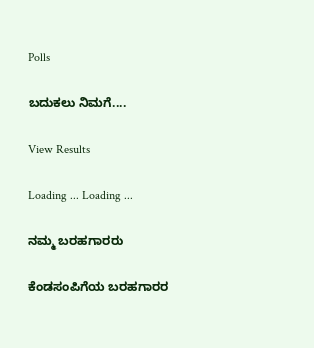Polls

ಬದುಕಲು ನಿಮಗೆ....

View Results

Loading ... Loading ...

ನಮ್ಮ ಬರಹಗಾರರು

ಕೆಂಡಸಂಪಿಗೆಯ ಬರಹಗಾರರ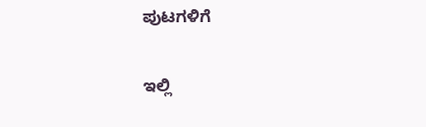ಪುಟಗಳಿಗೆ

ಇಲ್ಲಿ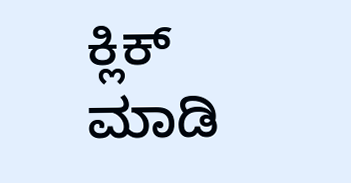ಕ್ಲಿಕ್ ಮಾಡಿ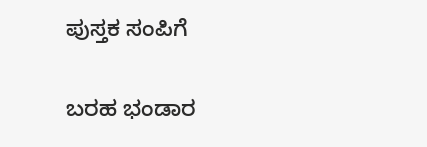ಪುಸ್ತಕ ಸಂಪಿಗೆ

ಬರಹ ಭಂಡಾರ